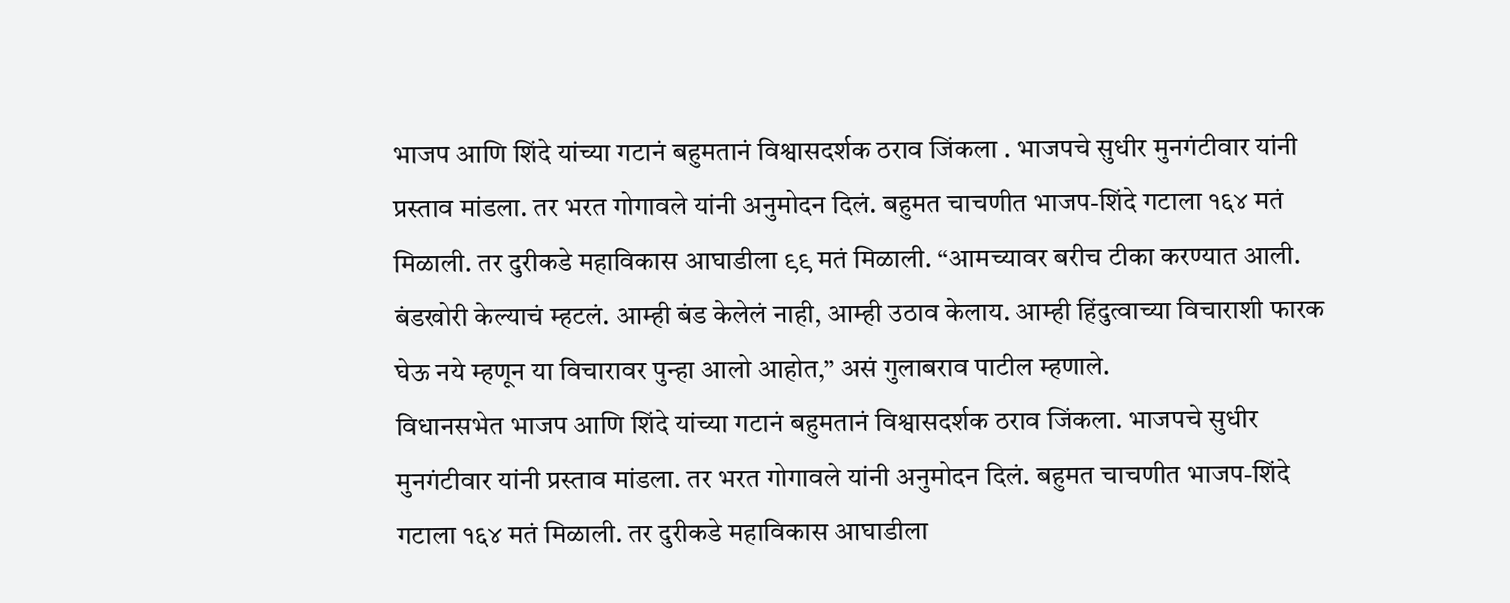भाजप आणि शिंदे यांच्या गटानं बहुमतानं विश्वासदर्शक ठराव जिंकला . भाजपचे सुधीर मुनगंटीवार यांनी प्रस्ताव मांडला. तर भरत गोगावले यांनी अनुमोदन दिलं. बहुमत चाचणीत भाजप-शिंदे गटाला १६४ मतं मिळाली. तर दुरीकडे महाविकास आघाडीला ९९ मतं मिळाली. “आमच्यावर बरीच टीका करण्यात आली. बंडखोरी केल्याचं म्हटलं. आम्ही बंड केलेलं नाही, आम्ही उठाव केलाय. आम्ही हिंदुत्वाच्या विचाराशी फारक घेऊ नये म्हणून या विचारावर पुन्हा आलो आहोत,” असं गुलाबराव पाटील म्हणाले.
विधानसभेत भाजप आणि शिंदे यांच्या गटानं बहुमतानं विश्वासदर्शक ठराव जिंकला. भाजपचे सुधीर मुनगंटीवार यांनी प्रस्ताव मांडला. तर भरत गोगावले यांनी अनुमोदन दिलं. बहुमत चाचणीत भाजप-शिंदे गटाला १६४ मतं मिळाली. तर दुरीकडे महाविकास आघाडीला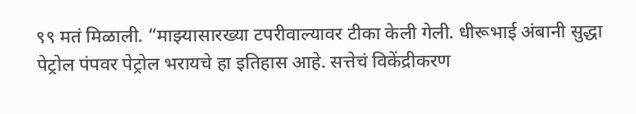९९ मतं मिळाली. “माझ्यासारख्या टपरीवाल्यावर टीका केली गेली. धीरूभाई अंबानी सुद्धा पेट्रोल पंपवर पेट्रोल भरायचे हा इतिहास आहे. सत्तेचं विकेंद्रीकरण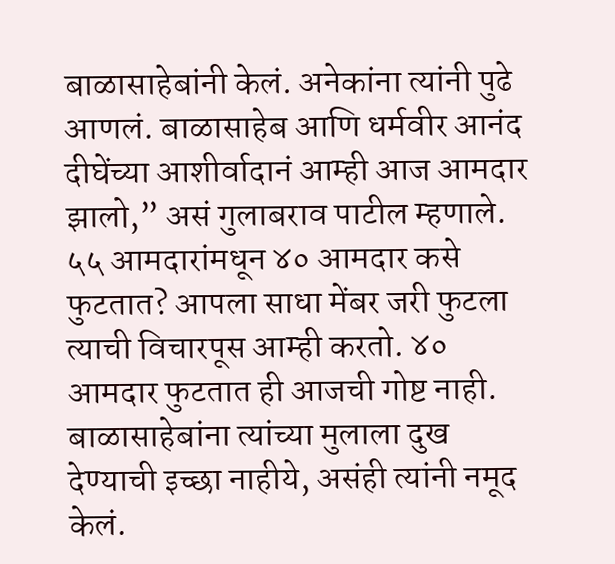बाळासाहेबांनी केलं. अनेकांना त्यांनी पुढे आणलं. बाळासाहेब आणि धर्मवीर आनंद दीघेंच्या आशीर्वादानं आम्ही आज आमदार झालो,” असं गुलाबराव पाटील म्हणाले.
५५ आमदारांमधून ४० आमदार कसे फुटतात? आपला साधा मेंबर जरी फुटला त्याची विचारपूस आम्ही करतो. ४० आमदार फुटतात ही आजची गोष्ट नाही. बाळासाहेबांना त्यांच्या मुलाला दुख देण्याची इच्छा नाहीये, असंही त्यांनी नमूद केलं.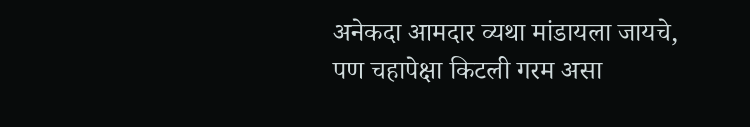अनेकदा आमदार व्यथा मांडायला जायचे, पण चहापेक्षा किटली गरम असा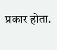प्रकार होता.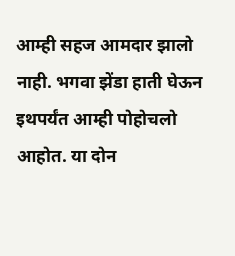आम्ही सहज आमदार झालो नाही. भगवा झेंडा हाती घेऊन इथपर्यंत आम्ही पोहोचलो आहोत. या दोन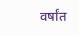वर्षांत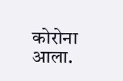कोरोना आला.